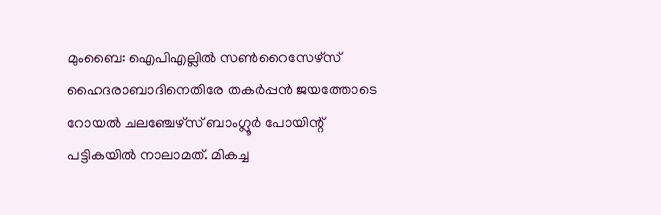മുംബൈ: ഐപിഎല്ലിൽ സൺറൈസേഴ്‌സ് ഹൈദരാബാദിനെതിരേ തകർപ്പൻ ജയത്തോടെ റോയൽ ചലഞ്ചേഴ്‌സ് ബാംഗ്ലൂർ പോയിന്റ് പട്ടികയിൽ നാലാമത്. മികച്ച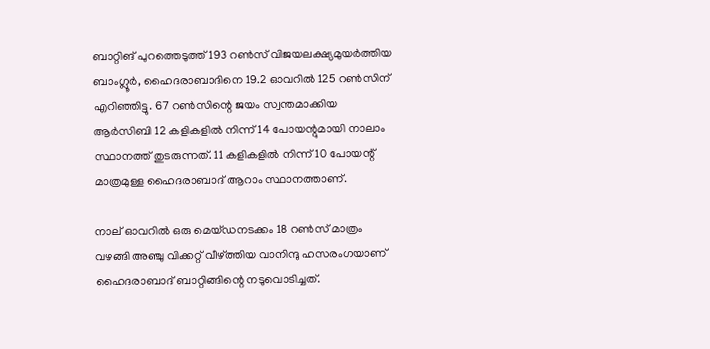ബാറ്റിങ് പുറത്തെടുത്ത് 193 റൺസ് വിജയലക്ഷ്യമുയർത്തിയ ബാംഗ്ലൂർ, ഹൈദരാബാദിനെ 19.2 ഓവറിൽ 125 റൺസിന് എറിഞ്ഞിട്ടു. 67 റൺസിന്റെ ജയം സ്വന്തമാക്കിയ ആർസിബി 12 കളികളിൽ നിന്ന് 14 പോയന്റുമായി നാലാം സ്ഥാനത്ത് തുടരുന്നത്. 11 കളികളിൽ നിന്ന് 10 പോയന്റ് മാത്രമുള്ള ഹൈദരാബാദ് ആറാം സ്ഥാനത്താണ്.

നാല് ഓവറിൽ ഒരു മെയ്ഡനടക്കം 18 റൺസ് മാത്രം വഴങ്ങി അഞ്ചു വിക്കറ്റ് വീഴ്‌ത്തിയ വാനിന്ദു ഹസരംഗയാണ് ഹൈദരാബാദ് ബാറ്റിങ്ങിന്റെ നടുവൊടിച്ചത്.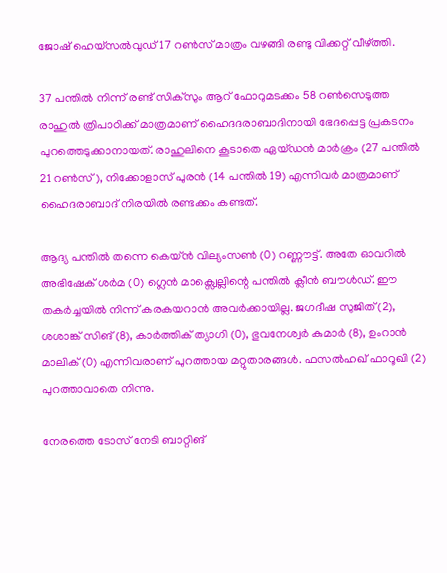ജോഷ് ഹെയ്സൽവുഡ് 17 റൺസ് മാത്രം വഴങ്ങി രണ്ടു വിക്കറ്റ് വീഴ്‌ത്തി.

37 പന്തിൽ നിന്ന് രണ്ട് സിക്സും ആറ് ഫോറുമടക്കം 58 റൺസെടുത്ത രാഹുൽ ത്രിപാഠിക്ക് മാത്രമാണ് ഹൈദദരാബാദിനായി ഭേദപ്പെട്ട പ്രകടനം പുറത്തെടുക്കാനായത്. രാഹുലിനെ കൂടാതെ ഏയ്ഡൻ മാർക്രം (27 പന്തിൽ 21 റൺസ്), നിക്കോളാസ് പുരൻ (14 പന്തിൽ 19) എന്നിവർ മാത്രമാണ് ഹൈദരാബാദ് നിരയിൽ രണ്ടക്കം കണ്ടത്.

ആദ്യ പന്തിൽ തന്നെ കെയ്ൻ വില്യംസൺ (0) റണ്ണൗട്ട്. അതേ ഓവറിൽ അഭിഷേക് ശർമ (0) ഗ്ലെൻ മാക്സ്വെല്ലിന്റെ പന്തിൽ ക്ലീൻ ബൗൾഡ്. ഈ തകർച്ചയിൽ നിന്ന് കരകയറാൻ അവർക്കായില്ല. ജഗദീഷ സുജിത് (2), ശശാങ്ക് സിങ് (8), കാർത്തിക് ത്യാഗി (0), ഭുവനേശ്വർ കുമാർ (8), ഉംറാൻ മാലിക് (0) എന്നിവരാണ് പുറത്തായ മറ്റുതാരങ്ങൾ. ഫസൽഹഖ് ഫാറൂഖി (2) പുറത്താവാതെ നിന്നു.

നേരത്തെ ടോസ് നേടി ബാറ്റിങ്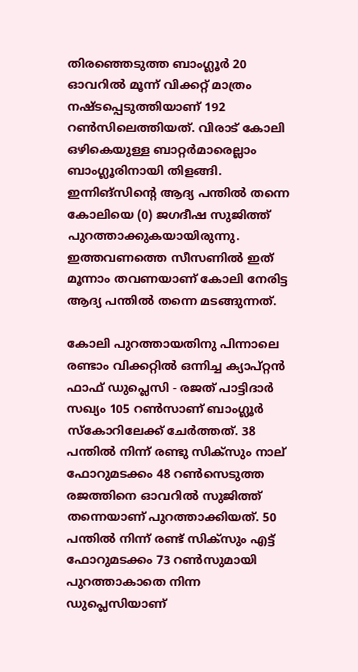തിരഞ്ഞെടുത്ത ബാംഗ്ലൂർ 20 ഓവറിൽ മൂന്ന് വിക്കറ്റ് മാത്രം നഷ്ടപ്പെടുത്തിയാണ് 192 റൺസിലെത്തിയത്. വിരാട് കോലി ഒഴികെയുള്ള ബാറ്റർമാരെല്ലാം ബാംഗ്ലൂരിനായി തിളങ്ങി. ഇന്നിങ്‌സിന്റെ ആദ്യ പന്തിൽ തന്നെ കോലിയെ (0) ജഗദീഷ സുജിത്ത് പുറത്താക്കുകയായിരുന്നു. ഇത്തവണത്തെ സീസണിൽ ഇത് മൂന്നാം തവണയാണ് കോലി നേരിട്ട ആദ്യ പന്തിൽ തന്നെ മടങ്ങുന്നത്.

കോലി പുറത്തായതിനു പിന്നാലെ രണ്ടാം വിക്കറ്റിൽ ഒന്നിച്ച ക്യാപ്റ്റൻ ഫാഫ് ഡുപ്ലെസി - രജത് പാട്ടിദാർ സഖ്യം 105 റൺസാണ് ബാംഗ്ലൂർ സ്‌കോറിലേക്ക് ചേർത്തത്. 38 പന്തിൽ നിന്ന് രണ്ടു സിക്‌സും നാല് ഫോറുമടക്കം 48 റൺസെടുത്ത രജത്തിനെ ഓവറിൽ സുജിത്ത് തന്നെയാണ് പുറത്താക്കിയത്. 50 പന്തിൽ നിന്ന് രണ്ട് സിക്‌സും എട്ട് ഫോറുമടക്കം 73 റൺസുമായി പുറത്താകാതെ നിന്ന ഡുപ്ലെസിയാണ്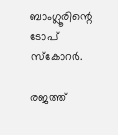ബാംഗ്ലൂരിന്റെ ടോപ് സ്‌കോറർ.

രജത്ത്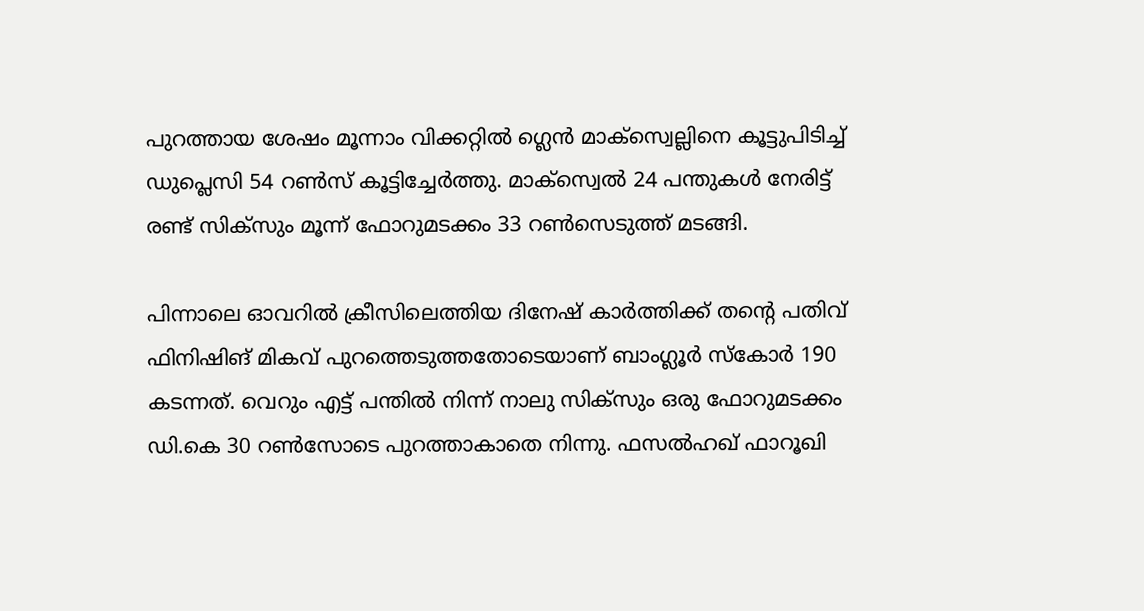പുറത്തായ ശേഷം മൂന്നാം വിക്കറ്റിൽ ഗ്ലെൻ മാക്‌സ്വെല്ലിനെ കൂട്ടുപിടിച്ച് ഡുപ്ലെസി 54 റൺസ് കൂട്ടിച്ചേർത്തു. മാക്‌സ്വെൽ 24 പന്തുകൾ നേരിട്ട് രണ്ട് സിക്‌സും മൂന്ന് ഫോറുമടക്കം 33 റൺസെടുത്ത് മടങ്ങി.

പിന്നാലെ ഓവറിൽ ക്രീസിലെത്തിയ ദിനേഷ് കാർത്തിക്ക് തന്റെ പതിവ് ഫിനിഷിങ് മികവ് പുറത്തെടുത്തതോടെയാണ് ബാംഗ്ലൂർ സ്‌കോർ 190 കടന്നത്. വെറും എട്ട് പന്തിൽ നിന്ന് നാലു സിക്‌സും ഒരു ഫോറുമടക്കം ഡി.കെ 30 റൺസോടെ പുറത്താകാതെ നിന്നു. ഫസൽഹഖ് ഫാറൂഖി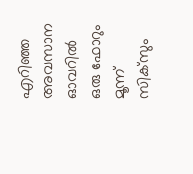എറിഞ്ഞ അവസാന ഓവറിൽ ഒരു ഫോറും മൂന്ന് സിക്‌സും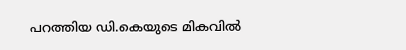പറത്തിയ ഡി.കെയുടെ മികവിൽ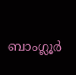ബാംഗ്ലൂർ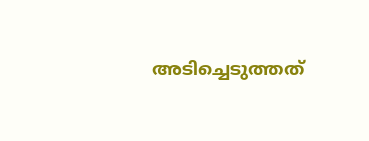അടിച്ചെടുത്തത്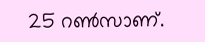25 റൺസാണ്.